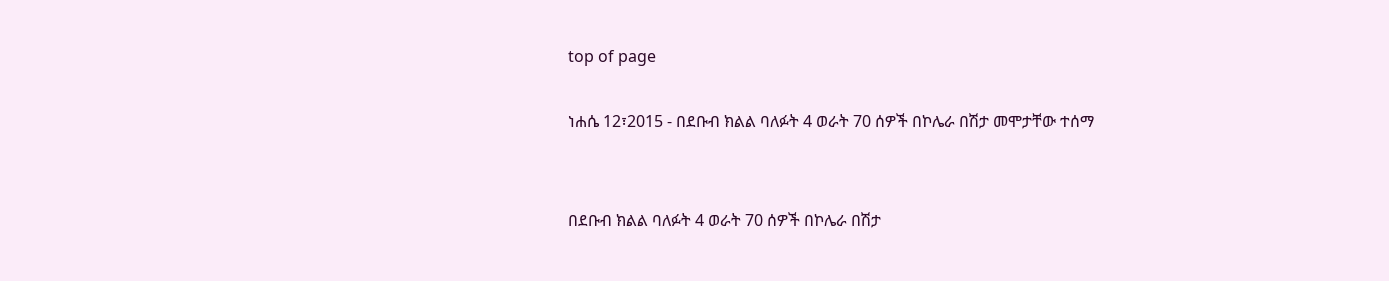top of page

ነሐሴ 12፣2015 - በደቡብ ክልል ባለፉት 4 ወራት 70 ሰዎች በኮሌራ በሽታ መሞታቸው ተሰማ


በደቡብ ክልል ባለፉት 4 ወራት 70 ሰዎች በኮሌራ በሽታ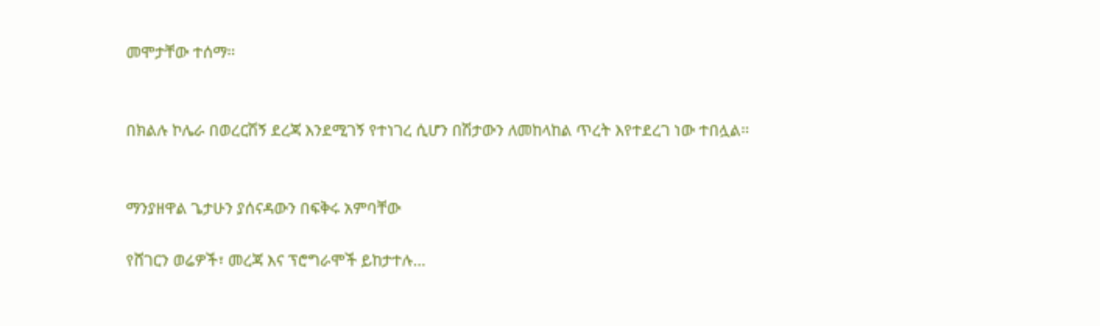መሞታቸው ተሰማ፡፡


በክልሉ ኮሌራ በወረርሽኝ ደረጃ እንደሚገኝ የተነገረ ሲሆን በሽታውን ለመከላከል ጥረት እየተደረገ ነው ተበሏል፡፡


ማንያዘዋል ጌታሁን ያሰናዳውን በፍቅሩ አምባቸው

የሸገርን ወሬዎች፣ መረጃ እና ፕሮግራሞች ይከታተሉ…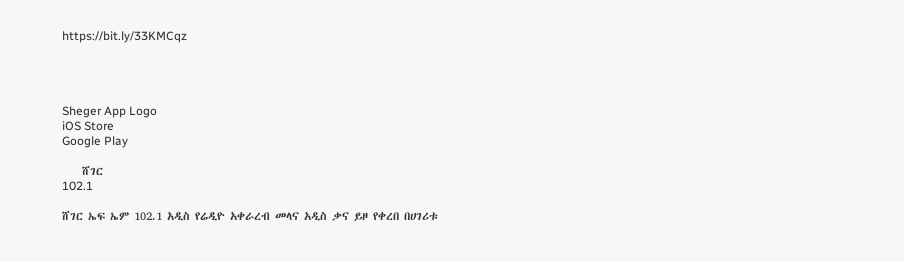https://bit.ly/33KMCqz




Sheger App Logo
iOS Store
Google Play

    ሸገር
102.1

ሸገር ኤፍ ኤም 102.1 አዲስ የሬዲዮ አቀራረብ መላና አዲስ ቃና ይዞ የቀረበ በሀገሪቱ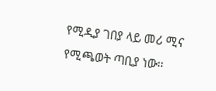የሚዲያ ገበያ ላይ መሪ ሚና የሚጫወት ጣቢያ ነው፡፡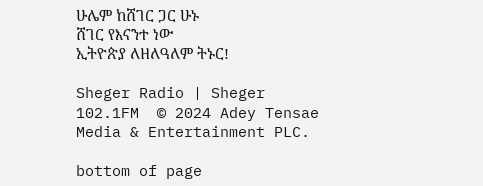ሁሌም ከሸገር ጋር ሁኑ
ሸገር የእናንተ ነው
ኢትዮጵያ ለዘለዓለም ትኑር!

Sheger Radio | Sheger 102.1FM  © 2024 Adey Tensae Media & Entertainment PLC.

bottom of page